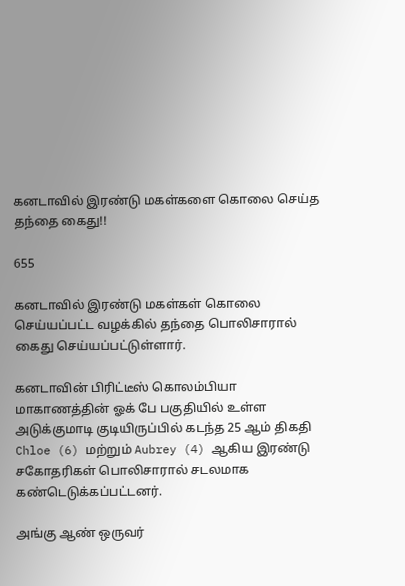கனடாவில் இரண்டு மகள்களை கொலை செய்த தந்தை கைது!!

655

கனடாவில் இரண்டு மகள்கள் கொலை செய்யப்பட்ட வழக்கில் தந்தை பொலிசாரால் கைது செய்யப்பட்டுள்ளார்.

கனடாவின் பிரிட்டீஸ் கொலம்பியா மாகாணத்தின் ஓக் பே பகுதியில் உள்ள அடுக்குமாடி குடியிருப்பில் கடந்த 25 ஆம் திகதி Chloe (6) மற்றும் Aubrey (4) ஆகிய இரண்டு சகோதரிகள் பொலிசாரால் சடலமாக கண்டெடுக்கப்பட்டனர்.

அங்கு ஆண் ஒருவர்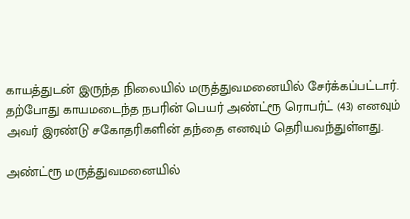காயத்துடன் இருந்த நிலையில் மருத்துவமனையில் சேர்க்கப்பட்டார். தற்போது காயமடைந்த நபரின் பெயர் அண்ட்ரூ ரொபர்ட் (43) எனவும் அவர் இரண்டு சகோதரிகளின் தந்தை எனவும் தெரியவந்துள்ளது.

அண்ட்ரூ மருத்துவமனையில்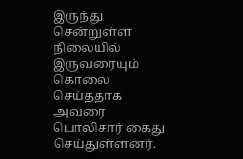இருந்து சென்றுள்ள நிலையில் இருவரையும் கொலை செய்ததாக அவரை பொலிசார் கைது செய்துள்ளனர்.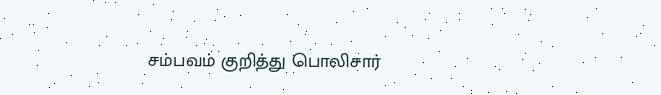சம்பவம் குறித்து பொலிசார்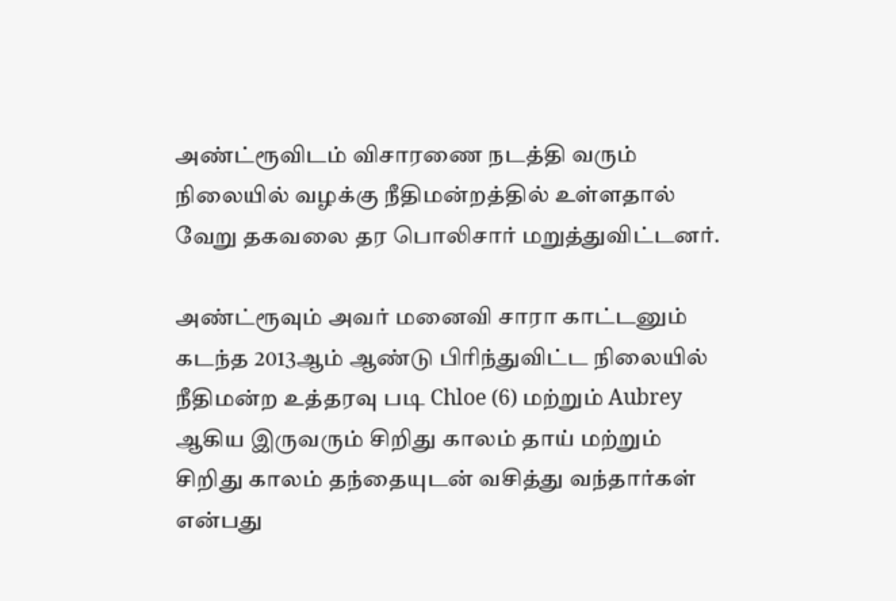அண்ட்ரூவிடம் விசாரணை நடத்தி வரும் நிலையில் வழக்கு நீதிமன்றத்தில் உள்ளதால் வேறு தகவலை தர பொலிசார் மறுத்துவிட்டனர்.

அண்ட்ரூவும் அவர் மனைவி சாரா காட்டனும் கடந்த 2013ஆம் ஆண்டு பிரிந்துவிட்ட நிலையில் நீதிமன்ற உத்தரவு படி Chloe (6) மற்றும் Aubrey ஆகிய இருவரும் சிறிது காலம் தாய் மற்றும் சிறிது காலம் தந்தையுடன் வசித்து வந்தார்கள் என்பது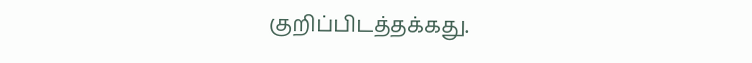குறிப்பிடத்தக்கது.